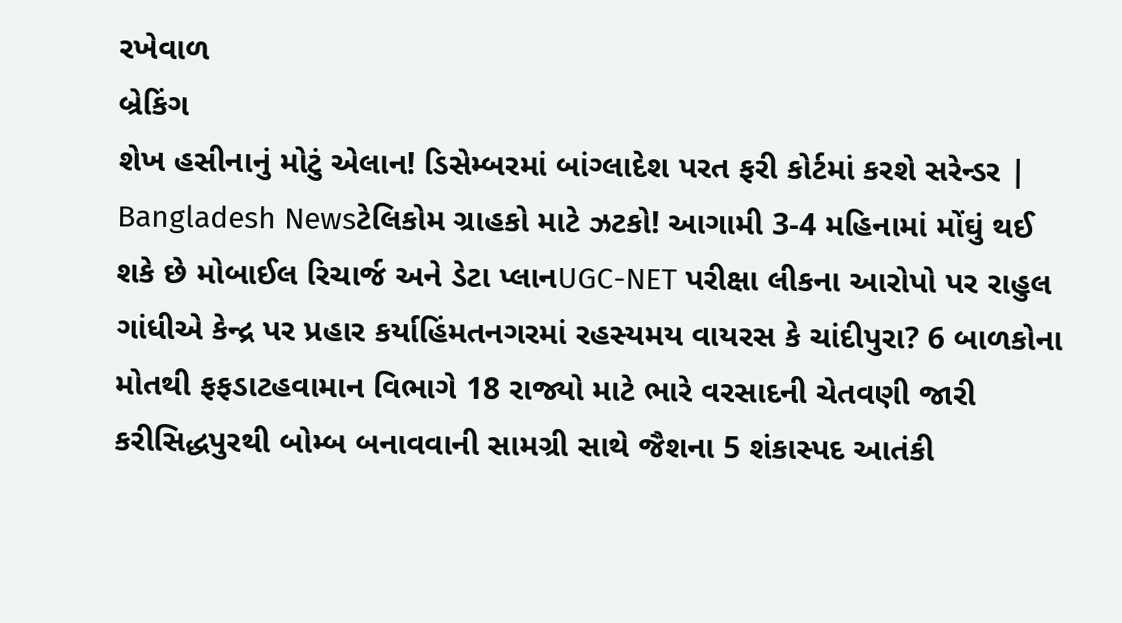રખેવાળ
બ્રેકિંગ
શેખ હસીનાનું મોટું એલાન! ડિસેમ્બરમાં બાંગ્લાદેશ પરત ફરી કોર્ટમાં કરશે સરેન્ડર | Bangladesh Newsટેલિકોમ ગ્રાહકો માટે ઝટકો! આગામી 3-4 મહિનામાં મોંઘું થઈ શકે છે મોબાઈલ રિચાર્જ અને ડેટા પ્લાનUGC-NET પરીક્ષા લીકના આરોપો પર રાહુલ ગાંધીએ કેન્દ્ર પર પ્રહાર કર્યાહિંમતનગરમાં રહસ્યમય વાયરસ કે ચાંદીપુરા? 6 બાળકોના મોતથી ફફડાટહવામાન વિભાગે 18 રાજ્યો માટે ભારે વરસાદની ચેતવણી જારી કરીસિદ્ધપુરથી બોમ્બ બનાવવાની સામગ્રી સાથે જૈશના 5 શંકાસ્પદ આતંકી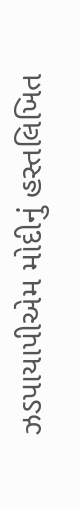ઝડપાયાપીએમ મોદીનું હસ્તલિખિત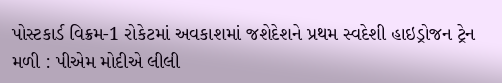પોસ્ટકાર્ડ વિક્રમ-1 રોકેટમાં અવકાશમાં જશેદેશને પ્રથમ સ્વદેશી હાઇડ્રોજન ટ્રેન મળી : પીએમ મોદીએ લીલી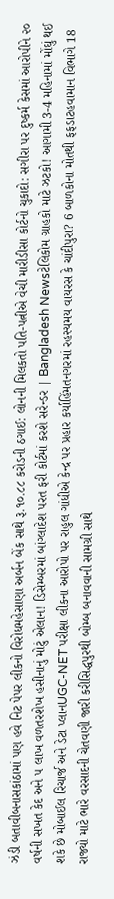ઝંડી બતાવીબનાસકાંઠામાં પણ હવે નિટ પેપર લીકનો વિરોધમહેસાણા અર્બન બેંક સાથે રૂ.૧૦.૮૮ કરોડની ઠગાઈ: લોનની મિલકતો પતિ-પત્નીએ વેચી મારીડીસા કોર્ટનો ચુકાદો: સગીરા પર દુષ્કર્મ કેસમાં આરોપીને ૨૦ વર્ષની સખત કેદ અને ૫ લાખ વળતરશેખ હસીનાનું મોટું એલાન! ડિસેમ્બરમાં બાંગ્લાદેશ પરત ફરી કોર્ટમાં કરશે સરેન્ડર | Bangladesh Newsટેલિકોમ ગ્રાહકો માટે ઝટકો! આગામી 3-4 મહિનામાં મોંઘું થઈ શકે છે મોબાઈલ રિચાર્જ અને ડેટા પ્લાનUGC-NET પરીક્ષા લીકના આરોપો પર રાહુલ ગાંધીએ કેન્દ્ર પર પ્રહાર કર્યાહિંમતનગરમાં રહસ્યમય વાયરસ કે ચાંદીપુરા? 6 બાળકોના મોતથી ફફડાટહવામાન વિભાગે 18 રાજ્યો માટે ભારે વરસાદની ચેતવણી જારી કરીસિદ્ધપુરથી બોમ્બ બનાવવાની સામગ્રી સાથે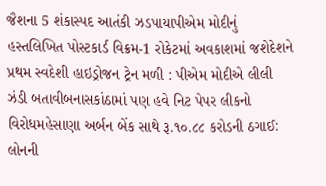જૈશના 5 શંકાસ્પદ આતંકી ઝડપાયાપીએમ મોદીનું હસ્તલિખિત પોસ્ટકાર્ડ વિક્રમ-1 રોકેટમાં અવકાશમાં જશેદેશને પ્રથમ સ્વદેશી હાઇડ્રોજન ટ્રેન મળી : પીએમ મોદીએ લીલી ઝંડી બતાવીબનાસકાંઠામાં પણ હવે નિટ પેપર લીકનો વિરોધમહેસાણા અર્બન બેંક સાથે રૂ.૧૦.૮૮ કરોડની ઠગાઈ: લોનની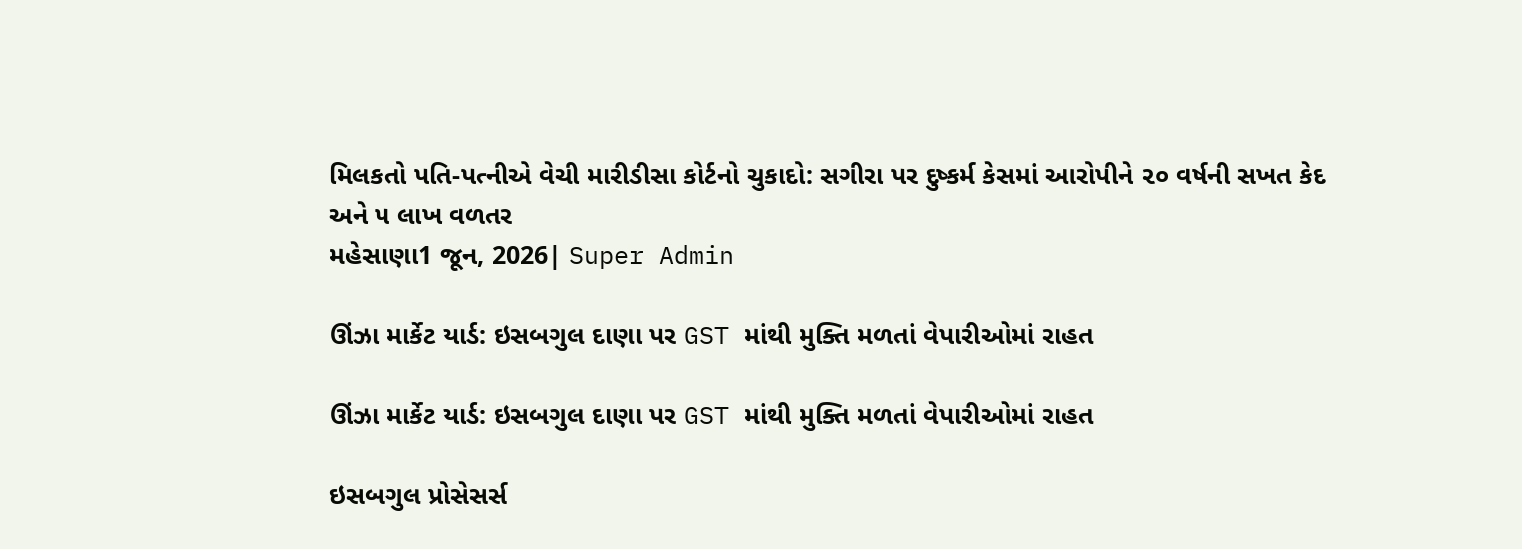મિલકતો પતિ-પત્નીએ વેચી મારીડીસા કોર્ટનો ચુકાદો: સગીરા પર દુષ્કર્મ કેસમાં આરોપીને ૨૦ વર્ષની સખત કેદ અને ૫ લાખ વળતર
મહેસાણા1 જૂન, 2026| Super Admin

ઊંઝા માર્કેટ યાર્ડ: ઇસબગુલ દાણા પર GST માંથી મુક્તિ મળતાં વેપારીઓમાં રાહત

ઊંઝા માર્કેટ યાર્ડ: ઇસબગુલ દાણા પર GST માંથી મુક્તિ મળતાં વેપારીઓમાં રાહત

ઇસબગુલ પ્રોસેસર્સ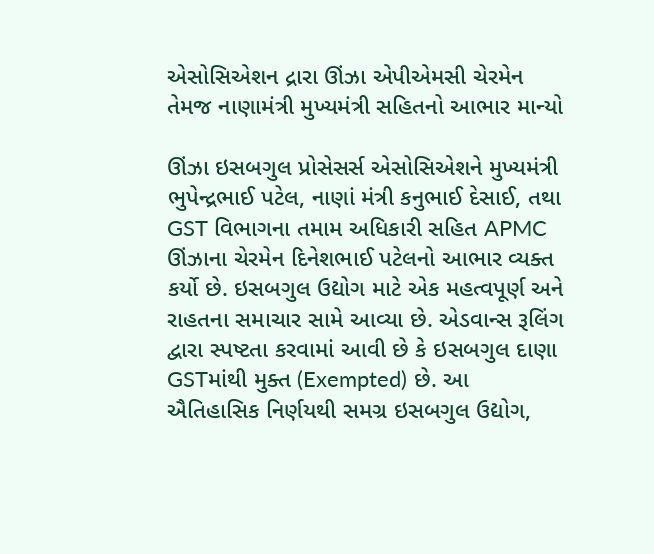એસોસિએશન દ્રારા ઊંઝા એપીએમસી ચેરમેન તેમજ નાણામંત્રી મુખ્યમંત્રી સહિતનો આભાર માન્યો

ઊંઝા ઇસબગુલ પ્રોસેસર્સ એસોસિએશને મુખ્યમંત્રી ભુપેન્દ્રભાઈ પટેલ, નાણાં મંત્રી કનુભાઈ દેસાઈ, તથા GST વિભાગના તમામ અધિકારી સહિત APMC ઊંઝાના ચેરમેન દિનેશભાઈ પટેલનો આભાર વ્યક્ત કર્યો છે. ઇસબગુલ ઉદ્યોગ માટે એક મહત્વપૂર્ણ અને રાહતના સમાચાર સામે આવ્યા છે. એડવાન્સ રૂલિંગ દ્વારા સ્પષ્ટતા કરવામાં આવી છે કે ઇસબગુલ દાણા GSTમાંથી મુક્ત (Exempted) છે. આ ઐતિહાસિક નિર્ણયથી સમગ્ર ઇસબગુલ ઉદ્યોગ,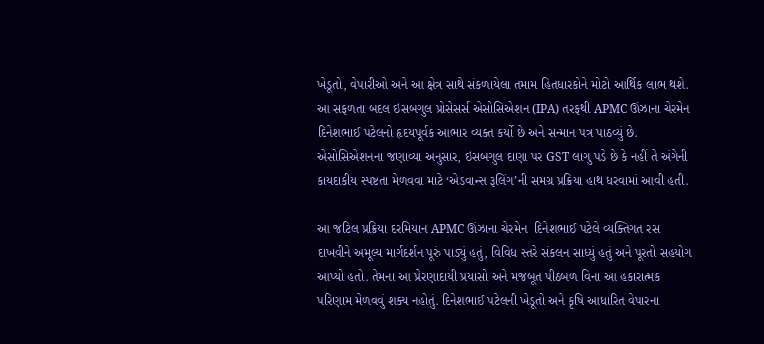ખેડૂતો, વેપારીઓ અને આ ક્ષેત્ર સાથે સંકળાયેલા તમામ હિતધારકોને મોટો આર્થિક લાભ થશે. આ સફળતા બદલ ઇસબગુલ પ્રોસેસર્સ એસોસિએશન (IPA) તરફથી APMC ઊંઝાના ચેરમેન દિનેશભાઈ પટેલનો હૃદયપૂર્વક આભાર વ્યક્ત કર્યો છે અને સન્માન પત્ર પાઠવ્યું છે. એસોસિએશનના જણાવ્યા અનુસાર, ઇસબગુલ દાણા પર GST લાગુ પડે છે કે નહીં તે અંગેની કાયદાકીય સ્પષ્ટતા મેળવવા માટે ‘એડવાન્સ રૂલિંગ’ની સમગ્ર પ્રક્રિયા હાથ ધરવામાં આવી હતી.

આ જટિલ પ્રક્રિયા દરમિયાન APMC ઊંઝાના ચેરમેન  દિનેશભાઈ પટેલે વ્યક્તિગત રસ દાખવીને અમૂલ્ય માર્ગદર્શન પૂરું પાડ્યું હતું, વિવિધ સ્તરે સંકલન સાધ્યું હતું અને પૂરતો સહયોગ આપ્યો હતો. તેમના આ પ્રેરણાદાયી પ્રયાસો અને મજબૂત પીઠબળ વિના આ હકારાત્મક પરિણામ મેળવવું શક્ય નહોતું. દિનેશભાઈ પટેલની ખેડૂતો અને કૃષિ આધારિત વેપારના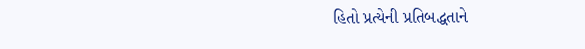હિતો પ્રત્યેની પ્રતિબદ્ધતાને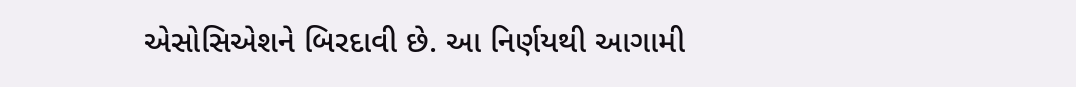એસોસિએશને બિરદાવી છે. આ નિર્ણયથી આગામી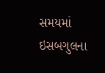સમયમાં ઇસબગુલના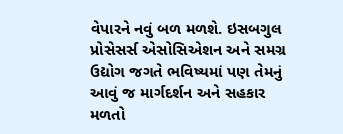વેપારને નવું બળ મળશે. ઇસબગુલ પ્રોસેસર્સ એસોસિએશન અને સમગ્ર ઉદ્યોગ જગતે ભવિષ્યમાં પણ તેમનું આવું જ માર્ગદર્શન અને સહકાર મળતો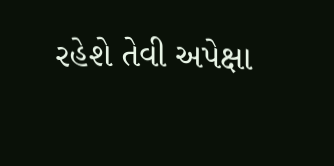રહેશે તેવી અપેક્ષા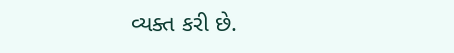વ્યક્ત કરી છે.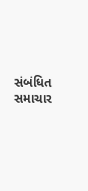સંબંધિત સમાચાર